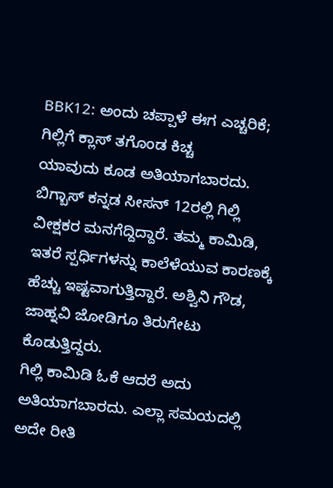BBK12: ಅಂದು ಚಪ್ಪಾಳೆ ಈಗ ಎಚ್ಚರಿಕೆ; ಗಿಲ್ಲಿಗೆ ಕ್ಲಾಸ್ ತಗೊಂಡ ಕಿಚ್ಚ
ಯಾವುದು ಕೂಡ ಅತಿಯಾಗಬಾರದು. ಬಿಗ್ಬಾಸ್ ಕನ್ನಡ ಸೀಸನ್ 12ರಲ್ಲಿ ಗಿಲ್ಲಿ ವೀಕ್ಷಕರ ಮನಗೆದ್ದಿದ್ದಾರೆ. ತಮ್ಮ ಕಾಮಿಡಿ, ಇತರೆ ಸ್ಪರ್ಧಿಗಳನ್ನು ಕಾಲೆಳೆಯುವ ಕಾರಣಕ್ಕೆ ಹೆಚ್ಚು ಇಷ್ಟವಾಗುತ್ತಿದ್ದಾರೆ. ಅಶ್ವಿನಿ ಗೌಡ, ಜಾಹ್ನವಿ ಜೋಡಿಗೂ ತಿರುಗೇಟು ಕೊಡುತ್ತಿದ್ದರು.
ಗಿಲ್ಲಿ ಕಾಮಿಡಿ ಓಕೆ ಆದರೆ ಅದು ಅತಿಯಾಗಬಾರದು. ಎಲ್ಲಾ ಸಮಯದಲ್ಲಿ ಅದೇ ರೀತಿ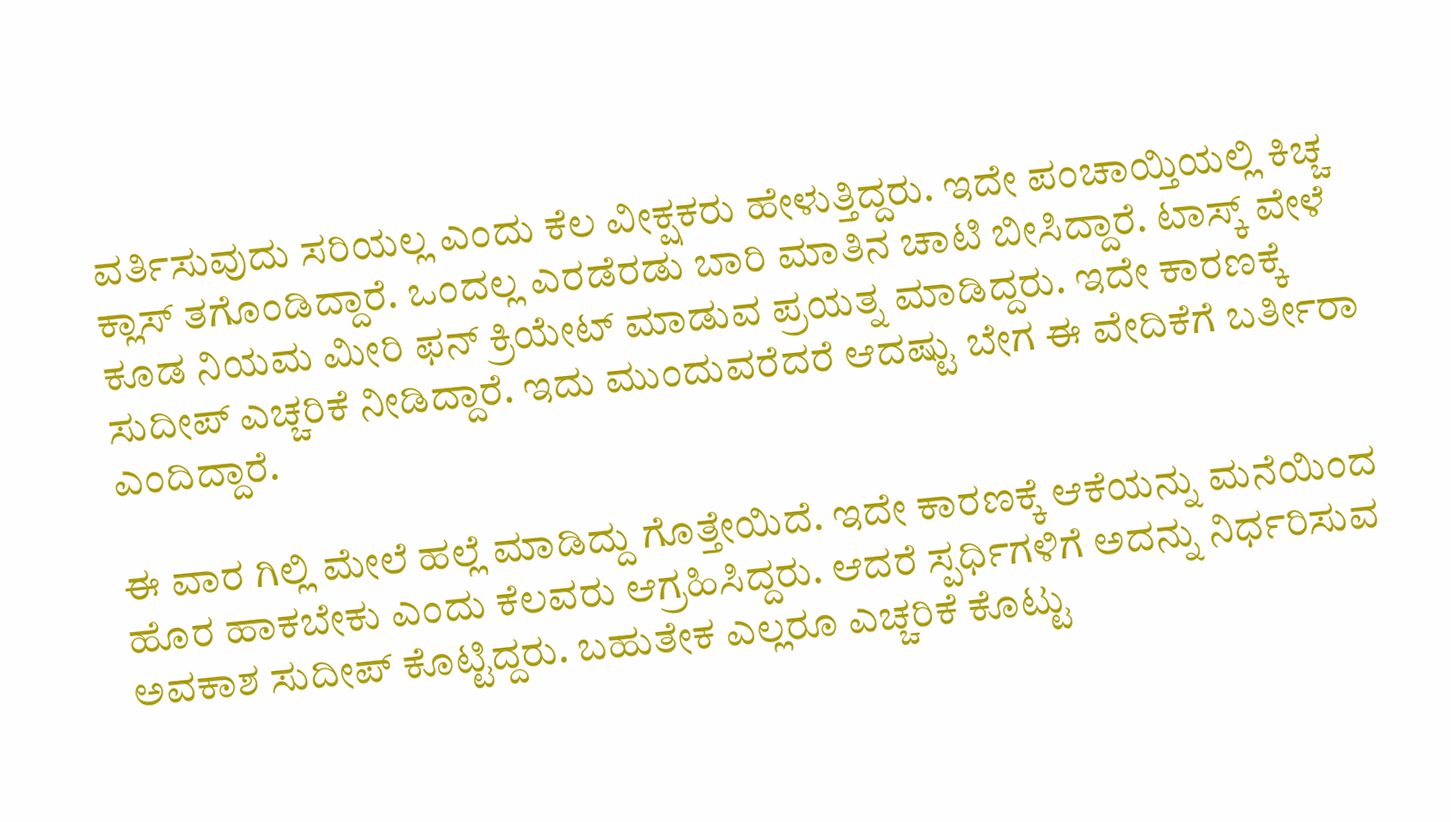ವರ್ತಿಸುವುದು ಸರಿಯಲ್ಲ ಎಂದು ಕೆಲ ವೀಕ್ಷಕರು ಹೇಳುತ್ತಿದ್ದರು. ಇದೇ ಪಂಚಾಯ್ತಿಯಲ್ಲಿ ಕಿಚ್ಚ ಕ್ಲಾಸ್ ತಗೊಂಡಿದ್ದಾರೆ. ಒಂದಲ್ಲ ಎರಡೆರಡು ಬಾರಿ ಮಾತಿನ ಚಾಟಿ ಬೀಸಿದ್ದಾರೆ. ಟಾಸ್ಕ್ ವೇಳೆ ಕೂಡ ನಿಯಮ ಮೀರಿ ಫನ್ ಕ್ರಿಯೇಟ್ ಮಾಡುವ ಪ್ರಯತ್ನ ಮಾಡಿದ್ದರು. ಇದೇ ಕಾರಣಕ್ಕೆ ಸುದೀಪ್ ಎಚ್ಚರಿಕೆ ನೀಡಿದ್ದಾರೆ. ಇದು ಮುಂದುವರೆದರೆ ಆದಷ್ಟು ಬೇಗ ಈ ವೇದಿಕೆಗೆ ಬರ್ತೀರಾ ಎಂದಿದ್ದಾರೆ.

ಈ ವಾರ ಗಿಲ್ಲಿ ಮೇಲೆ ಹಲ್ಲೆ ಮಾಡಿದ್ದು ಗೊತ್ತೇಯಿದೆ. ಇದೇ ಕಾರಣಕ್ಕೆ ಆಕೆಯನ್ನು ಮನೆಯಿಂದ ಹೊರ ಹಾಕಬೇಕು ಎಂದು ಕೆಲವರು ಆಗ್ರಹಿಸಿದ್ದರು. ಆದರೆ ಸ್ಪರ್ಧಿಗಳಿಗೆ ಅದನ್ನು ನಿರ್ಧರಿಸುವ ಅವಕಾಶ ಸುದೀಪ್ ಕೊಟ್ಟಿದ್ದರು. ಬಹುತೇಕ ಎಲ್ಲರೂ ಎಚ್ಚರಿಕೆ ಕೊಟ್ಟು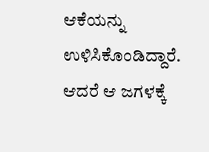ಆಕೆಯನ್ನು ಉಳಿಸಿಕೊಂಡಿದ್ದಾರೆ. ಆದರೆ ಆ ಜಗಳಕ್ಕೆ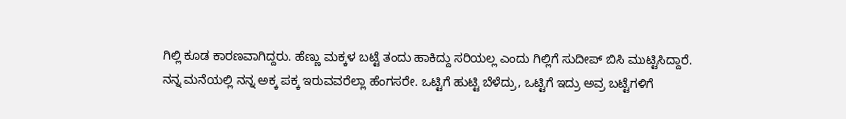ಗಿಲ್ಲಿ ಕೂಡ ಕಾರಣವಾಗಿದ್ದರು. ಹೆಣ್ಣು ಮಕ್ಕಳ ಬಟ್ಟೆ ತಂದು ಹಾಕಿದ್ದು ಸರಿಯಲ್ಲ ಎಂದು ಗಿಲ್ಲಿಗೆ ಸುದೀಪ್ ಬಿಸಿ ಮುಟ್ಟಿಸಿದ್ದಾರೆ.
ನನ್ನ ಮನೆಯಲ್ಲಿ ನನ್ನ ಅಕ್ಕ ಪಕ್ಕ ಇರುವವರೆಲ್ಲಾ ಹೆಂಗಸರೇ. ಒಟ್ಟಿಗೆ ಹುಟ್ಟಿ ಬೆಳೆದ್ರು, ಒಟ್ಟಿಗೆ ಇದ್ರು ಅವ್ರ ಬಟ್ಟೆಗಳಿಗೆ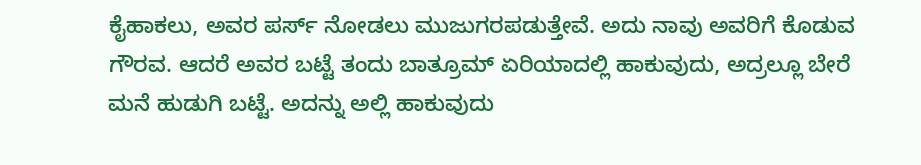ಕೈಹಾಕಲು, ಅವರ ಪರ್ಸ್ ನೋಡಲು ಮುಜುಗರಪಡುತ್ತೇವೆ. ಅದು ನಾವು ಅವರಿಗೆ ಕೊಡುವ ಗೌರವ. ಆದರೆ ಅವರ ಬಟ್ಟೆ ತಂದು ಬಾತ್ರೂಮ್ ಏರಿಯಾದಲ್ಲಿ ಹಾಕುವುದು, ಅದ್ರಲ್ಲೂ ಬೇರೆ ಮನೆ ಹುಡುಗಿ ಬಟ್ಟೆ. ಅದನ್ನು ಅಲ್ಲಿ ಹಾಕುವುದು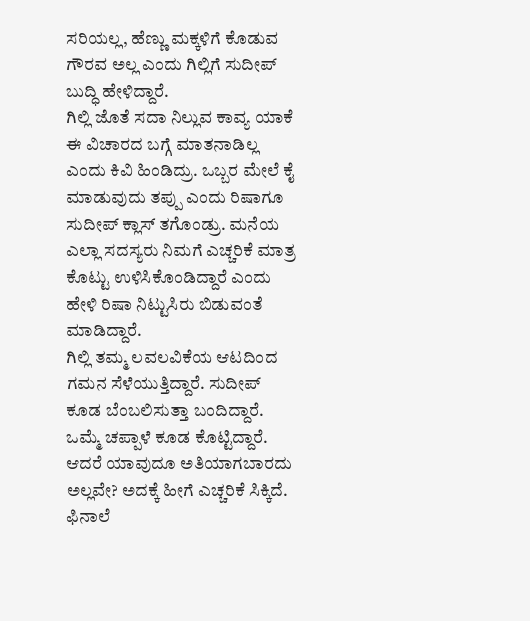ಸರಿಯಲ್ಲ, ಹೆಣ್ಣು ಮಕ್ಕಳಿಗೆ ಕೊಡುವ ಗೌರವ ಅಲ್ಲ ಎಂದು ಗಿಲ್ಲಿಗೆ ಸುದೀಪ್ ಬುದ್ಧಿ ಹೇಳಿದ್ದಾರೆ.
ಗಿಲ್ಲಿ ಜೊತೆ ಸದಾ ನಿಲ್ಲುವ ಕಾವ್ಯ ಯಾಕೆ ಈ ವಿಚಾರದ ಬಗ್ಗೆ ಮಾತನಾಡಿಲ್ಲ ಎಂದು ಕಿವಿ ಹಿಂಡಿದ್ರು. ಒಬ್ಬರ ಮೇಲೆ ಕೈ ಮಾಡುವುದು ತಪ್ಪು ಎಂದು ರಿಷಾಗೂ ಸುದೀಪ್ ಕ್ಲಾಸ್ ತಗೊಂಡ್ರು. ಮನೆಯ ಎಲ್ಲಾ ಸದಸ್ಯರು ನಿಮಗೆ ಎಚ್ಚರಿಕೆ ಮಾತ್ರ ಕೊಟ್ಟು ಉಳಿಸಿಕೊಂಡಿದ್ದಾರೆ ಎಂದು ಹೇಳಿ ರಿಷಾ ನಿಟ್ಟುಸಿರು ಬಿಡುವಂತೆ ಮಾಡಿದ್ದಾರೆ.
ಗಿಲ್ಲಿ ತಮ್ಮ ಲವಲವಿಕೆಯ ಆಟದಿಂದ ಗಮನ ಸೆಳೆಯುತ್ತಿದ್ದಾರೆ. ಸುದೀಪ್ ಕೂಡ ಬೆಂಬಲಿಸುತ್ತಾ ಬಂದಿದ್ದಾರೆ. ಒಮ್ಮೆ ಚಪ್ಪಾಳೆ ಕೂಡ ಕೊಟ್ಟಿದ್ದಾರೆ. ಆದರೆ ಯಾವುದೂ ಅತಿಯಾಗಬಾರದು ಅಲ್ಲವೇ? ಅದಕ್ಕೆ ಹೀಗೆ ಎಚ್ಚರಿಕೆ ಸಿಕ್ಕಿದೆ. ಫಿನಾಲೆ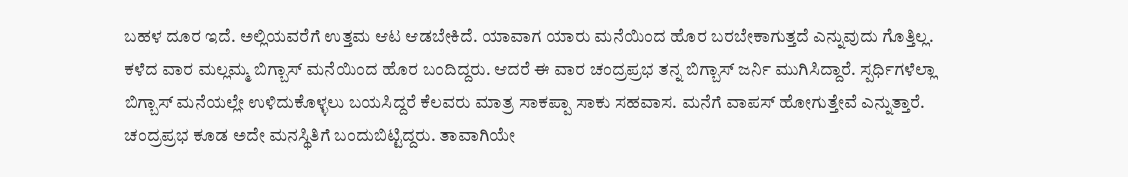ಬಹಳ ದೂರ ಇದೆ. ಅಲ್ಲಿಯವರೆಗೆ ಉತ್ತಮ ಆಟ ಆಡಬೇಕಿದೆ. ಯಾವಾಗ ಯಾರು ಮನೆಯಿಂದ ಹೊರ ಬರಬೇಕಾಗುತ್ತದೆ ಎನ್ನುವುದು ಗೊತ್ತಿಲ್ಲ.
ಕಳೆದ ವಾರ ಮಲ್ಲಮ್ಮ ಬಿಗ್ಬಾಸ್ ಮನೆಯಿಂದ ಹೊರ ಬಂದಿದ್ದರು. ಆದರೆ ಈ ವಾರ ಚಂದ್ರಪ್ರಭ ತನ್ನ ಬಿಗ್ಬಾಸ್ ಜರ್ನಿ ಮುಗಿಸಿದ್ದಾರೆ. ಸ್ಪರ್ಧಿಗಳೆಲ್ಲಾ ಬಿಗ್ಬಾಸ್ ಮನೆಯಲ್ಲೇ ಉಳಿದುಕೊಳ್ಳಲು ಬಯಸಿದ್ದರೆ ಕೆಲವರು ಮಾತ್ರ ಸಾಕಪ್ಪಾ ಸಾಕು ಸಹವಾಸ. ಮನೆಗೆ ವಾಪಸ್ ಹೋಗುತ್ತೇವೆ ಎನ್ನುತ್ತಾರೆ. ಚಂದ್ರಪ್ರಭ ಕೂಡ ಅದೇ ಮನಸ್ಥಿತಿಗೆ ಬಂದುಬಿಟ್ಟಿದ್ದರು. ತಾವಾಗಿಯೇ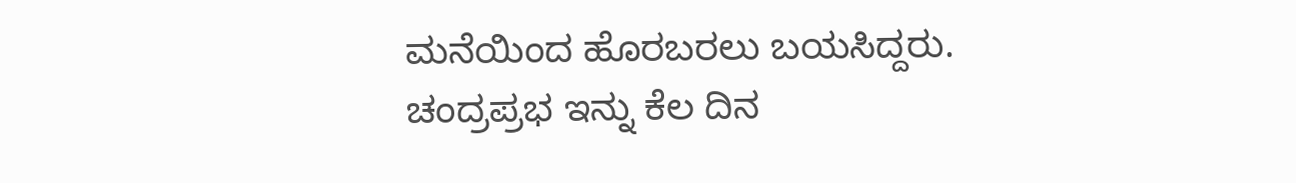ಮನೆಯಿಂದ ಹೊರಬರಲು ಬಯಸಿದ್ದರು.
ಚಂದ್ರಪ್ರಭ ಇನ್ನು ಕೆಲ ದಿನ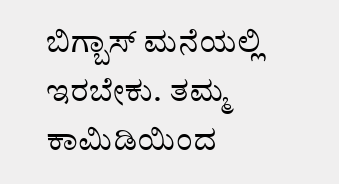ಬಿಗ್ಬಾಸ್ ಮನೆಯಲ್ಲಿ ಇರಬೇಕು. ತಮ್ಮ ಕಾಮಿಡಿಯಿಂದ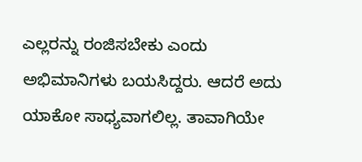ಎಲ್ಲರನ್ನು ರಂಜಿಸಬೇಕು ಎಂದು ಅಭಿಮಾನಿಗಳು ಬಯಸಿದ್ದರು. ಆದರೆ ಅದು ಯಾಕೋ ಸಾಧ್ಯವಾಗಲಿಲ್ಲ. ತಾವಾಗಿಯೇ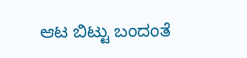ಆಟ ಬಿಟ್ಟು ಬಂದಂತೆ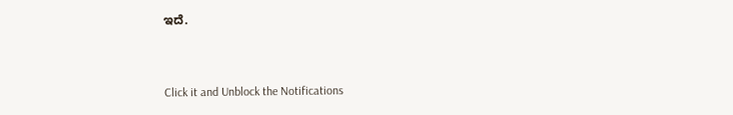ಇದೆ.


Click it and Unblock the Notifications